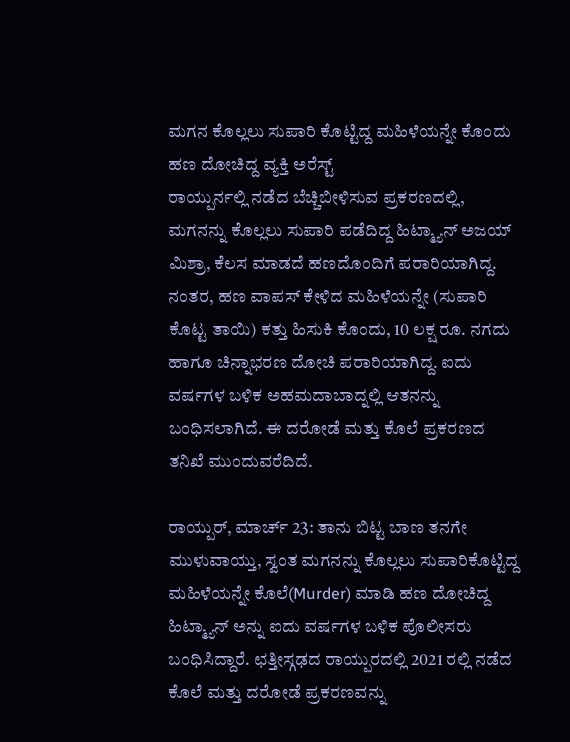ಮಗನ ಕೊಲ್ಲಲು ಸುಪಾರಿ ಕೊಟ್ಟಿದ್ದ ಮಹಿಳೆಯನ್ನೇ ಕೊಂದು ಹಣ ದೋಚಿದ್ದ ವ್ಯಕ್ತಿ ಅರೆಸ್ಟ್
ರಾಯ್ಪುರ್ನಲ್ಲಿ ನಡೆದ ಬೆಚ್ಚಿಬೀಳಿಸುವ ಪ್ರಕರಣದಲ್ಲಿ, ಮಗನನ್ನು ಕೊಲ್ಲಲು ಸುಪಾರಿ ಪಡೆದಿದ್ದ ಹಿಟ್ಮ್ಯಾನ್ ಅಜಯ್ ಮಿಶ್ರಾ, ಕೆಲಸ ಮಾಡದೆ ಹಣದೊಂದಿಗೆ ಪರಾರಿಯಾಗಿದ್ದ. ನಂತರ, ಹಣ ವಾಪಸ್ ಕೇಳಿದ ಮಹಿಳೆಯನ್ನೇ (ಸುಪಾರಿ ಕೊಟ್ಟ ತಾಯಿ) ಕತ್ತು ಹಿಸುಕಿ ಕೊಂದು, 10 ಲಕ್ಷ ರೂ. ನಗದು ಹಾಗೂ ಚಿನ್ನಾಭರಣ ದೋಚಿ ಪರಾರಿಯಾಗಿದ್ದ. ಐದು ವರ್ಷಗಳ ಬಳಿಕ ಅಹಮದಾಬಾದ್ನಲ್ಲಿ ಆತನನ್ನು ಬಂಧಿಸಲಾಗಿದೆ. ಈ ದರೋಡೆ ಮತ್ತು ಕೊಲೆ ಪ್ರಕರಣದ ತನಿಖೆ ಮುಂದುವರೆದಿದೆ.

ರಾಯ್ಪುರ್, ಮಾರ್ಚ್ 23: ತಾನು ಬಿಟ್ಟ ಬಾಣ ತನಗೇ ಮುಳುವಾಯ್ತು, ಸ್ವಂತ ಮಗನನ್ನು ಕೊಲ್ಲಲು ಸುಪಾರಿಕೊಟ್ಟಿದ್ದ ಮಹಿಳೆಯನ್ನೇ ಕೊಲೆ(Murder) ಮಾಡಿ ಹಣ ದೋಚಿದ್ದ ಹಿಟ್ಮ್ಯಾನ್ ಅನ್ನು ಐದು ವರ್ಷಗಳ ಬಳಿಕ ಪೊಲೀಸರು ಬಂಧಿಸಿದ್ದಾರೆ. ಛತ್ತೀಸ್ಗಢದ ರಾಯ್ಪುರದಲ್ಲಿ 2021 ರಲ್ಲಿ ನಡೆದ ಕೊಲೆ ಮತ್ತು ದರೋಡೆ ಪ್ರಕರಣವನ್ನು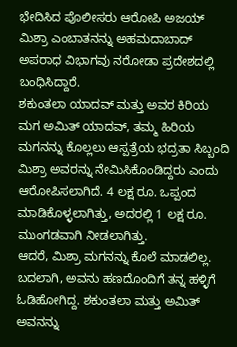ಭೇದಿಸಿದ ಪೊಲೀಸರು ಆರೋಪಿ ಅಜಯ್ ಮಿಶ್ರಾ ಎಂಬಾತನನ್ನು ಅಹಮದಾಬಾದ್ ಅಪರಾಧ ವಿಭಾಗವು ನರೋಡಾ ಪ್ರದೇಶದಲ್ಲಿ ಬಂಧಿಸಿದ್ದಾರೆ.
ಶಕುಂತಲಾ ಯಾದವ್ ಮತ್ತು ಅವರ ಕಿರಿಯ ಮಗ ಅಮಿತ್ ಯಾದವ್, ತಮ್ಮ ಹಿರಿಯ ಮಗನನ್ನು ಕೊಲ್ಲಲು ಆಸ್ಪತ್ರೆಯ ಭದ್ರತಾ ಸಿಬ್ಬಂದಿ ಮಿಶ್ರಾ ಅವರನ್ನು ನೇಮಿಸಿಕೊಂಡಿದ್ದರು ಎಂದು ಆರೋಪಿಸಲಾಗಿದೆ. 4 ಲಕ್ಷ ರೂ. ಒಪ್ಪಂದ ಮಾಡಿಕೊಳ್ಳಲಾಗಿತ್ತು, ಅದರಲ್ಲಿ 1 ಲಕ್ಷ ರೂ. ಮುಂಗಡವಾಗಿ ನೀಡಲಾಗಿತ್ತು.
ಆದರೆ, ಮಿಶ್ರಾ ಮಗನನ್ನು ಕೊಲೆ ಮಾಡಲಿಲ್ಲ. ಬದಲಾಗಿ, ಅವನು ಹಣದೊಂದಿಗೆ ತನ್ನ ಹಳ್ಳಿಗೆ ಓಡಿಹೋಗಿದ್ದ. ಶಕುಂತಲಾ ಮತ್ತು ಅಮಿತ್ ಅವನನ್ನು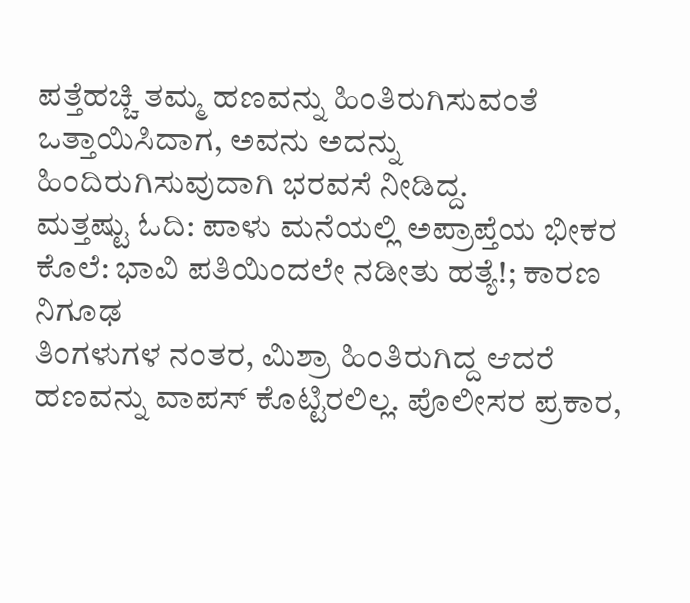ಪತ್ತೆಹಚ್ಚಿ ತಮ್ಮ ಹಣವನ್ನು ಹಿಂತಿರುಗಿಸುವಂತೆ ಒತ್ತಾಯಿಸಿದಾಗ, ಅವನು ಅದನ್ನು ಹಿಂದಿರುಗಿಸುವುದಾಗಿ ಭರವಸೆ ನೀಡಿದ್ದ.
ಮತ್ತಷ್ಟು ಓದಿ: ಪಾಳು ಮನೆಯಲ್ಲಿ ಅಪ್ರಾಪ್ತೆಯ ಭೀಕರ ಕೊಲೆ: ಭಾವಿ ಪತಿಯಿಂದಲೇ ನಡೀತು ಹತ್ಯೆ!; ಕಾರಣ ನಿಗೂಢ
ತಿಂಗಳುಗಳ ನಂತರ, ಮಿಶ್ರಾ ಹಿಂತಿರುಗಿದ್ದ ಆದರೆ ಹಣವನ್ನು ವಾಪಸ್ ಕೊಟ್ಟಿರಲಿಲ್ಲ. ಪೊಲೀಸರ ಪ್ರಕಾರ,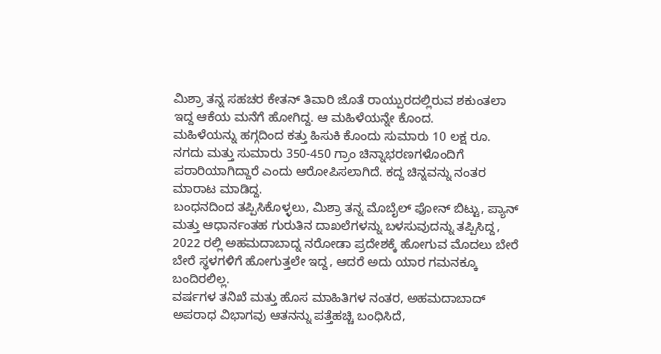ಮಿಶ್ರಾ ತನ್ನ ಸಹಚರ ಕೇತನ್ ತಿವಾರಿ ಜೊತೆ ರಾಯ್ಪುರದಲ್ಲಿರುವ ಶಕುಂತಲಾ ಇದ್ದ ಆಕೆಯ ಮನೆಗೆ ಹೋಗಿದ್ದ. ಆ ಮಹಿಳೆಯನ್ನೇ ಕೊಂದ.
ಮಹಿಳೆಯನ್ನು ಹಗ್ಗದಿಂದ ಕತ್ತು ಹಿಸುಕಿ ಕೊಂದು ಸುಮಾರು 10 ಲಕ್ಷ ರೂ. ನಗದು ಮತ್ತು ಸುಮಾರು 350-450 ಗ್ರಾಂ ಚಿನ್ನಾಭರಣಗಳೊಂದಿಗೆ ಪರಾರಿಯಾಗಿದ್ದಾರೆ ಎಂದು ಆರೋಪಿಸಲಾಗಿದೆ. ಕದ್ದ ಚಿನ್ನವನ್ನು ನಂತರ ಮಾರಾಟ ಮಾಡಿದ್ದ.
ಬಂಧನದಿಂದ ತಪ್ಪಿಸಿಕೊಳ್ಳಲು, ಮಿಶ್ರಾ ತನ್ನ ಮೊಬೈಲ್ ಫೋನ್ ಬಿಟ್ಟು, ಪ್ಯಾನ್ ಮತ್ತು ಆಧಾರ್ನಂತಹ ಗುರುತಿನ ದಾಖಲೆಗಳನ್ನು ಬಳಸುವುದನ್ನು ತಪ್ಪಿಸಿದ್ದ, 2022 ರಲ್ಲಿ ಅಹಮದಾಬಾದ್ನ ನರೋಡಾ ಪ್ರದೇಶಕ್ಕೆ ಹೋಗುವ ಮೊದಲು ಬೇರೆ ಬೇರೆ ಸ್ಥಳಗಳಿಗೆ ಹೋಗುತ್ತಲೇ ಇದ್ದ, ಆದರೆ ಅದು ಯಾರ ಗಮನಕ್ಕೂ ಬಂದಿರಲಿಲ್ಲ.
ವರ್ಷಗಳ ತನಿಖೆ ಮತ್ತು ಹೊಸ ಮಾಹಿತಿಗಳ ನಂತರ, ಅಹಮದಾಬಾದ್ ಅಪರಾಧ ವಿಭಾಗವು ಆತನನ್ನು ಪತ್ತೆಹಚ್ಚಿ ಬಂಧಿಸಿದೆ,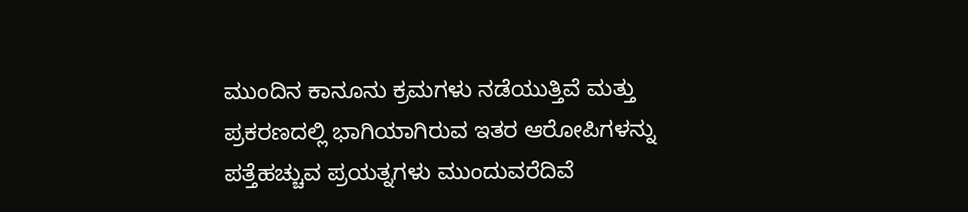ಮುಂದಿನ ಕಾನೂನು ಕ್ರಮಗಳು ನಡೆಯುತ್ತಿವೆ ಮತ್ತು ಪ್ರಕರಣದಲ್ಲಿ ಭಾಗಿಯಾಗಿರುವ ಇತರ ಆರೋಪಿಗಳನ್ನು ಪತ್ತೆಹಚ್ಚುವ ಪ್ರಯತ್ನಗಳು ಮುಂದುವರೆದಿವೆ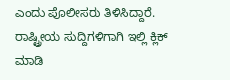ಎಂದು ಪೊಲೀಸರು ತಿಳಿಸಿದ್ದಾರೆ.
ರಾಷ್ಟ್ರೀಯ ಸುದ್ದಿಗಳಿಗಾಗಿ ಇಲ್ಲಿ ಕ್ಲಿಕ್ ಮಾಡಿ